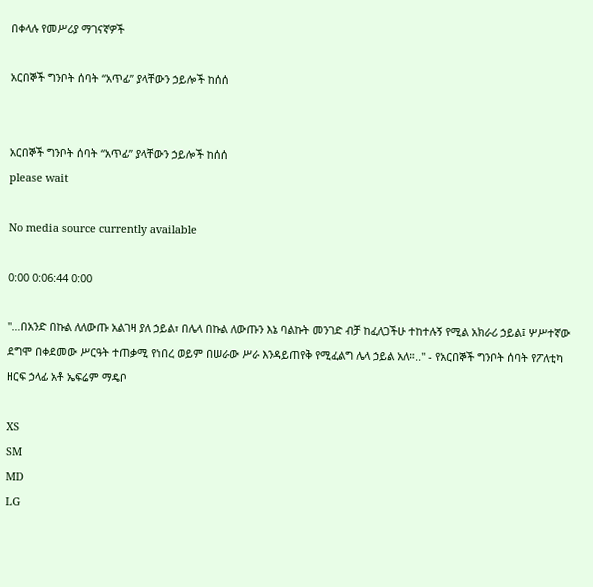በቀላሉ የመሥሪያ ማገናኛዎች

አርበኞች ግንቦት ሰባት “አጥፊ” ያላቸውን ኃይሎች ከሰሰ


አርበኞች ግንቦት ሰባት “አጥፊ” ያላቸውን ኃይሎች ከሰሰ
please wait

No media source currently available

0:00 0:06:44 0:00

"…በአንድ በኩል ለለውጡ አልገዛ ያለ ኃይል፣ በሌላ በኩል ለውጡን እኔ ባልኩት መንገድ ብቻ ከፈለጋችሁ ተከተሉኝ የሚል አክራሪ ኃይል፤ ሦሥተኛው ደግሞ በቀደመው ሥርዓት ተጠቃሚ የነበረ ወይም በሠራው ሥራ እንዳይጠየቅ የሚፈልግ ሌላ ኃይል አለ።.." - የአርበኞች ግንቦት ሰባት የፖለቲካ ዘርፍ ኃላፊ አቶ ኤፍሬም ማዴቦ

XS
SM
MD
LG